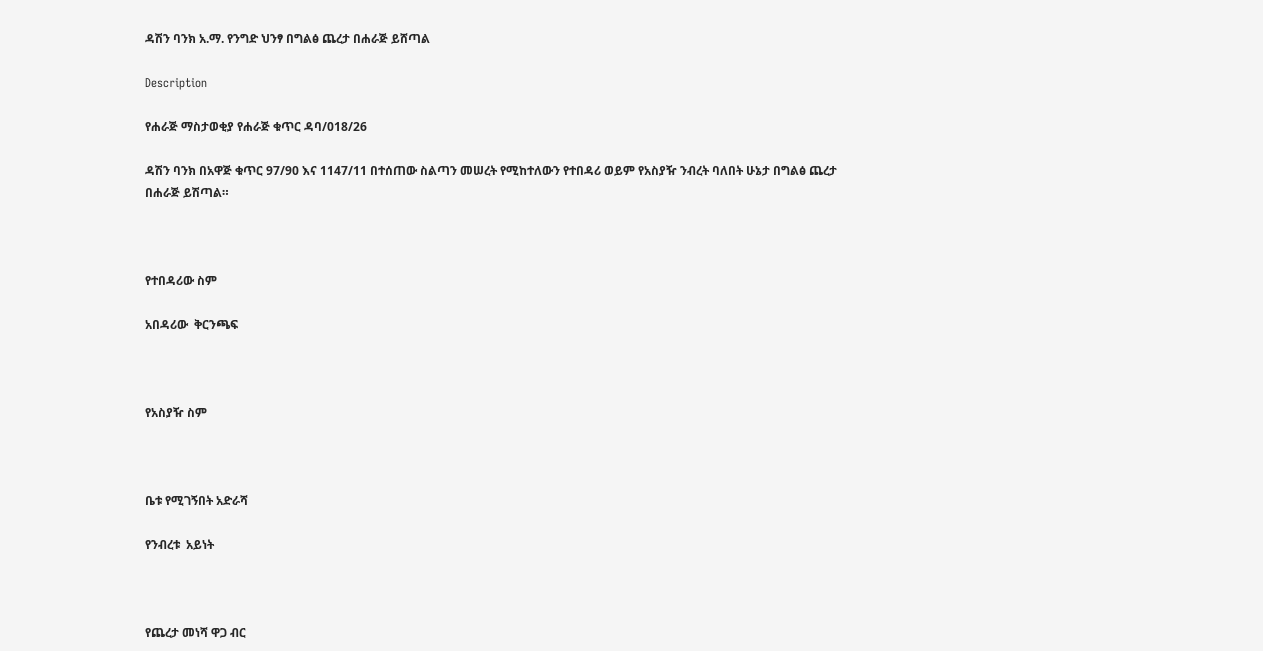ዳሽን ባንክ አ.ማ. የንግድ ህንፃ በግልፅ ጨረታ በሐራጅ ይሸጣል

Description

የሐራጅ ማስታወቂያ የሐራጅ ቁጥር ዳባ/018/26

ዳሽን ባንክ በአዋጅ ቁጥር 97/90 እና 1147/11 በተሰጠው ስልጣን መሠረት የሚከተለውን የተበዳሪ ወይም የአስያዥ ንብረት ባለበት ሁኔታ በግልፅ ጨረታ በሐራጅ ይሽጣል።



የተበዳሪው ስም

አበዳሪው  ቅርንጫፍ



የአስያዥ ስም



ቤቱ የሚገኝበት አድራሻ

የንብረቱ  አይነት



የጨረታ መነሻ ዋጋ ብር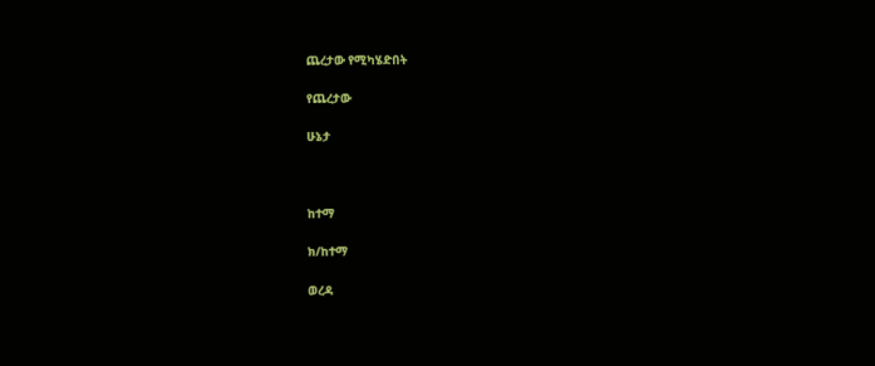ጨረታው የሚካሄድበት

የጨረታው

ሁኔታ



ከተማ

ክ/ከተማ

ወረዳ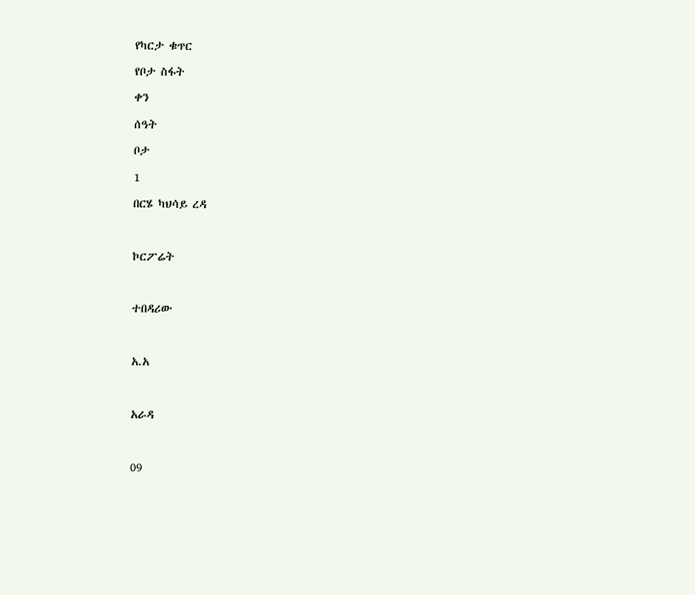የካርታ ቁጥር

የቦታ ስፋት

ቀን

ሰዓት

ቦታ

1

በርሄ ካህሳይ ረዳ



ኮርፖሬት



ተበዳሪው



አ.አ



አራዳ



09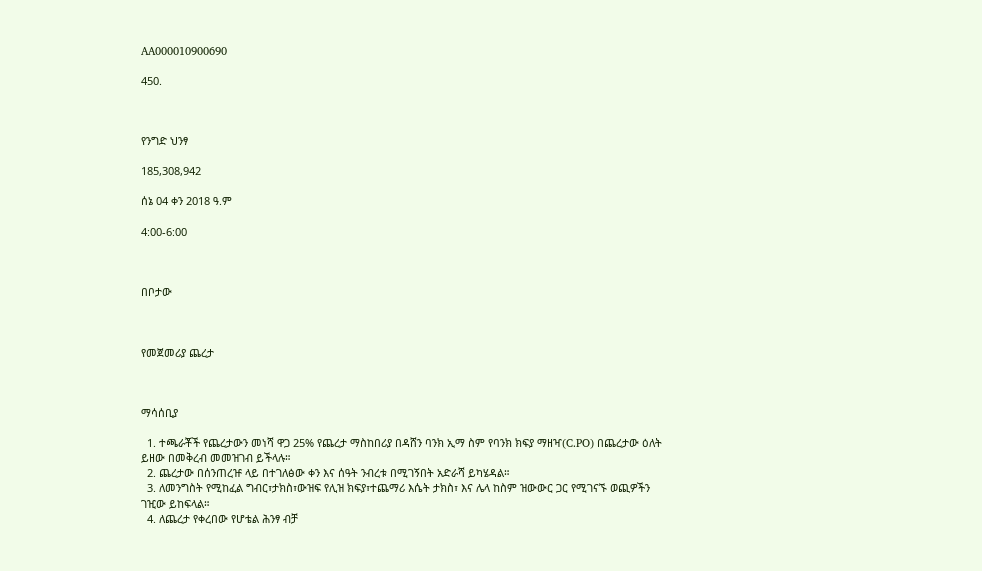AA000010900690

450.



የንግድ ህንፃ

185,308,942

ሰኔ 04 ቀን 2018 ዓ.ም

4:00-6:00



በቦታው



የመጀመሪያ ጨረታ



ማሳሰቢያ

  1. ተጫራቾች የጨረታውን መነሻ ዋጋ 25% የጨረታ ማስከበሪያ በዳሸን ባንክ ኢማ ስም የባንክ ክፍያ ማዘዣ(C.PO) በጨረታው ዕለት ይዘው በመቅረብ መመዝገብ ይችላሉ።
  2. ጨረታው በሰንጠረዡ ላይ በተገለፅው ቀን እና ሰዓት ንብረቱ በሚገኝበት አድራሻ ይካሄዳል።
  3. ለመንግስት የሚከፈል ግብር፣ታክስ፣ውዝፍ የሊዝ ክፍያ፣ተጨማሪ እሴት ታክስ፣ እና ሌላ ከስም ዝውውር ጋር የሚገናኙ ወጪዎችን ገዢው ይከፍላል።
  4. ለጨረታ የቀረበው የሆቴል ሕንፃ ብቻ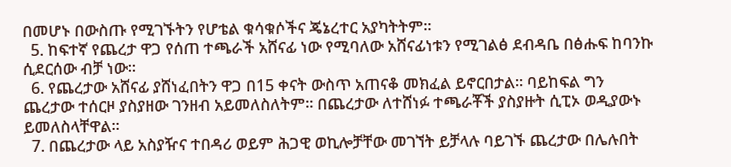በመሆኑ በውስጡ የሚገኙትን የሆቴል ቁሳቁሶችና ጄኔረተር አያካትትም።
  5. ከፍተኛ የጨረታ ዋጋ የሰጠ ተጫራች አሸናፊ ነው የሚባለው አሸናፊነቱን የሚገልፅ ደብዳቤ በፅሑፍ ከባንኩ ሲደርሰው ብቻ ነው።
  6. የጨረታው አሸናፊ ያሸነፈበትን ዋጋ በ15 ቀናት ውስጥ አጠናቆ መክፈል ይኖርበታል። ባይከፍል ግን ጨረታው ተሰርዞ ያስያዘው ገንዘብ አይመለስለትም፡፡ በጨረታው ለተሸነፉ ተጫራቾች ያስያዙት ሲፒኦ ወዲያውኑ ይመለስላቸዋል።
  7. በጨረታው ላይ አስያዥና ተበዳሪ ወይም ሕጋዊ ወኪሎቻቸው መገኘት ይቻላሉ ባይገኙ ጨረታው በሌሉበት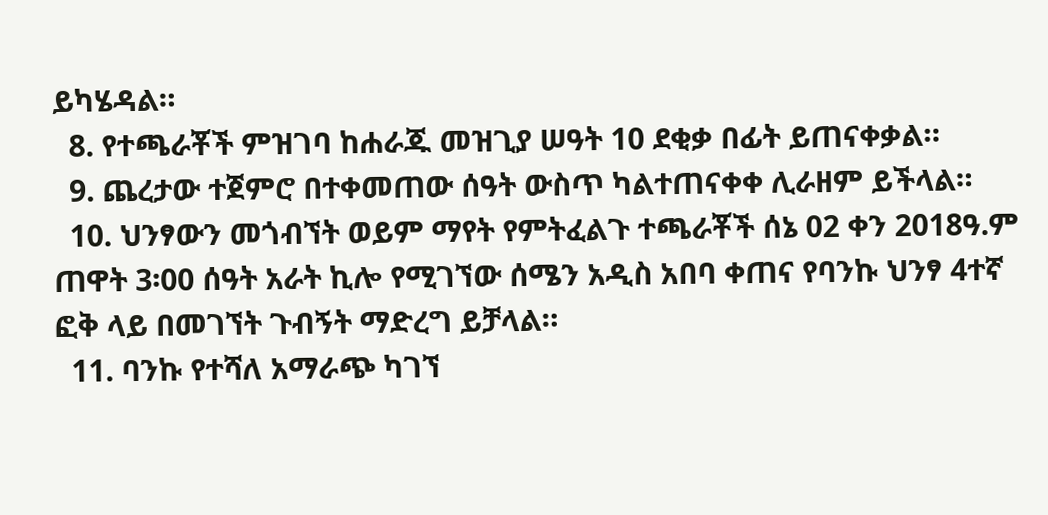ይካሄዳል።
  8. የተጫራቾች ምዝገባ ከሐራጁ መዝጊያ ሠዓት 10 ደቂቃ በፊት ይጠናቀቃል።
  9. ጨረታው ተጀምሮ በተቀመጠው ሰዓት ውስጥ ካልተጠናቀቀ ሊራዘም ይችላል።
  10. ህንፃውን መጎብኘት ወይም ማየት የምትፈልጉ ተጫራቾች ሰኔ 02 ቀን 2018ዓ.ም ጠዋት 3፡00 ሰዓት አራት ኪሎ የሚገኘው ሰሜን አዲስ አበባ ቀጠና የባንኩ ህንፃ 4ተኛ ፎቅ ላይ በመገኘት ጉብኝት ማድረግ ይቻላል።
  11. ባንኩ የተሻለ አማራጭ ካገኘ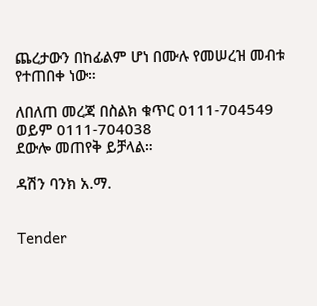ጨረታውን በከፊልም ሆነ በሙሉ የመሠረዝ መብቱ የተጠበቀ ነው።

ለበለጠ መረጃ በስልክ ቁጥር 0111-704549 ወይም 0111-704038
ደውሎ መጠየቅ ይቻላል።

ዳሽን ባንክ አ.ማ.


Tender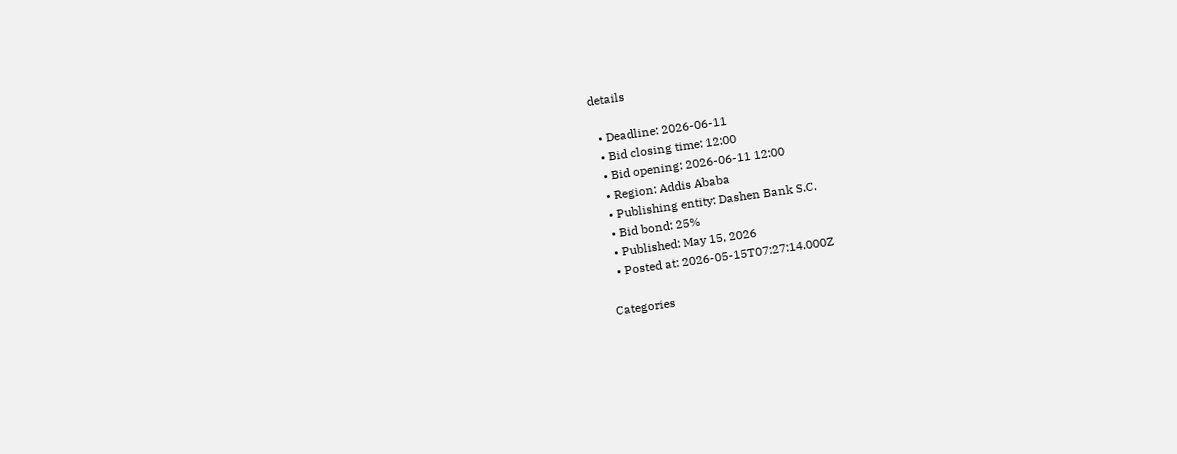details

  • Deadline: 2026-06-11
  • Bid closing time: 12:00
  • Bid opening: 2026-06-11 12:00
  • Region: Addis Ababa
  • Publishing entity: Dashen Bank S.C.
  • Bid bond: 25%
  • Published: May 15, 2026
  • Posted at: 2026-05-15T07:27:14.000Z

Categories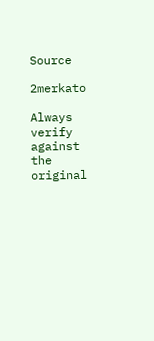Source

2merkato

Always verify against the original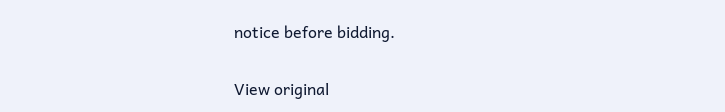notice before bidding.

View original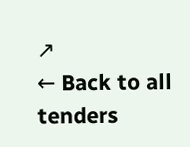↗
← Back to all tenders